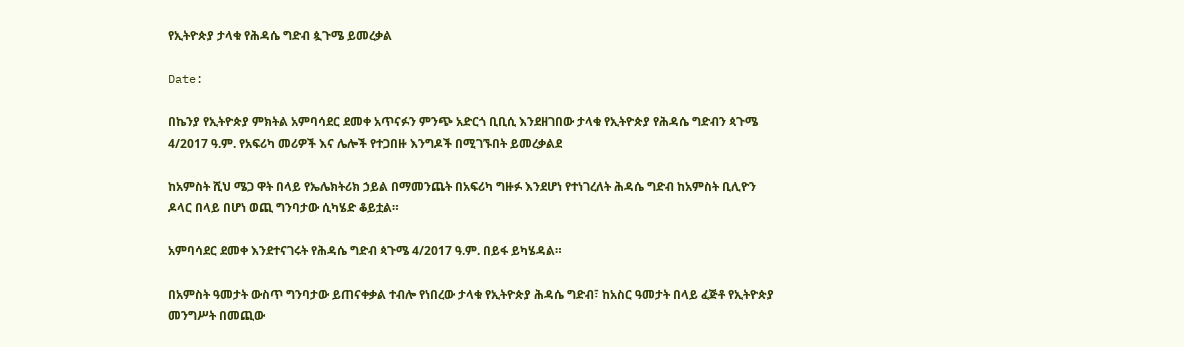የኢትዮጵያ ታላቁ የሕዳሴ ግድብ ጷጉሜ ይመረቃል

Date:

በኬንያ የኢትዮጵያ ምክትል አምባሳደር ደመቀ አጥናፉን ምንጭ አድርጎ ቢቢሲ እንደዘገበው ታላቁ የኢትዮጵያ የሕዳሴ ግድብን ጳጉሜ 4/2017 ዓ.ም. የአፍሪካ መሪዎች እና ሌሎች የተጋበዙ እንግዶች በሚገኙበት ይመረቃልደ

ከአምስት ሺህ ሜጋ ዋት በላይ የኤሌክትሪክ ኃይል በማመንጨት በአፍሪካ ግዙፉ እንደሆነ የተነገረለት ሕዳሴ ግድብ ከአምስት ቢሊዮን ዶላር በላይ በሆነ ወጪ ግንባታው ሲካሄድ ቆይቷል።

አምባሳደር ደመቀ እንደተናገሩት የሕዳሴ ግድብ ጳጉሜ 4/2017 ዓ.ም. በይፋ ይካሄዳል።

በአምስት ዓመታት ውስጥ ግንባታው ይጠናቀቃል ተብሎ የነበረው ታላቁ የኢትዮጵያ ሕዳሴ ግድብ፣ ከአስር ዓመታት በላይ ፈጅቶ የኢትዮጵያ መንግሥት በመጪው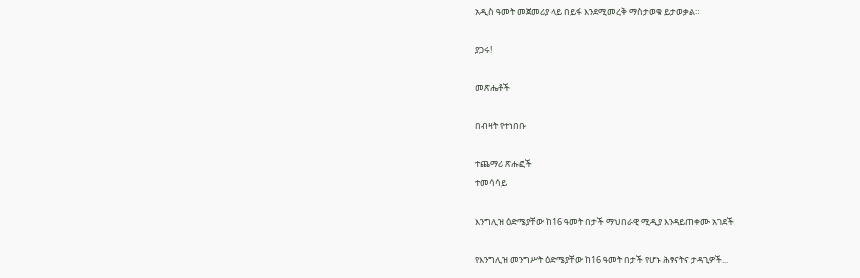አዲስ ዓመት መጀመሪያ ላይ በይፋ እንደሚመረቅ ማስታወቁ ይታወቃል።

ያጋሩ!

መጽሔቶች

በብዛት የተነበቡ

ተጨማሪ ጽሑፎች
ተመሳሳይ

እንግሊዝ ዕድሜያቸው ከ16 ዓመት በታች ማህበራዊ ሚዲያ እንዳይጠቀሙ አገደች

የእንግሊዝ መንግሥት ዕድሜያቸው ከ16 ዓመት በታች የሆኑ ሕፃናትና ታዳጊዎች...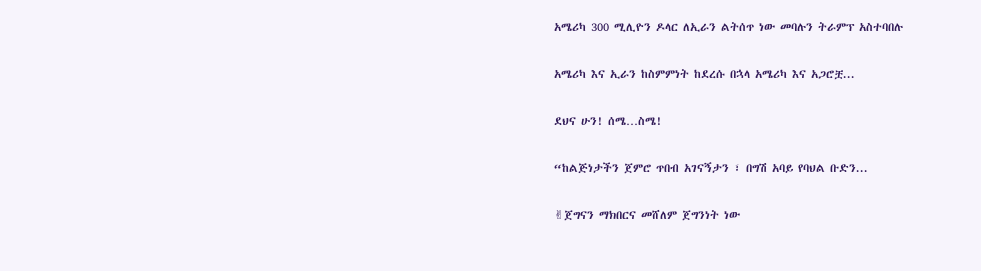አሜሪካ 300 ሚሊዮን ዶላር ለኢራን ልትሰጥ ነው መባሉን ትራምፕ አስተባበሉ

አሜሪካ እና ኢራን ከስምምነት ከደረሱ በኋላ አሜሪካ እና አጋሮቿ...

ደህና ሁን! ሰሜ…ስሜ!

“ከልጅነታችን ጀምሮ ጥበብ አገናኝታን ፣ በግሽ አባይ የባህል ቡድን...

✌ጀግናን ማክበርና መሸለም ጀግንነት ነው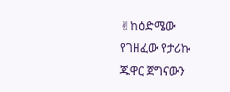✌ከዕድሜው የገዘፈው የታሪኩ ጁዋር ጀግናውን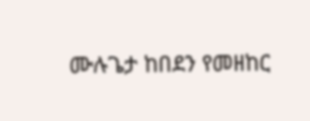ሙሉጌታ ከበደን የመዘከር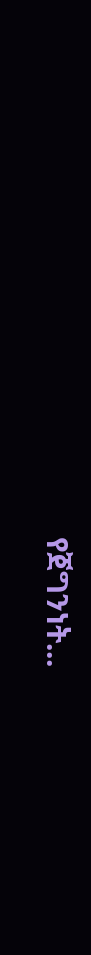የጀግንነት...